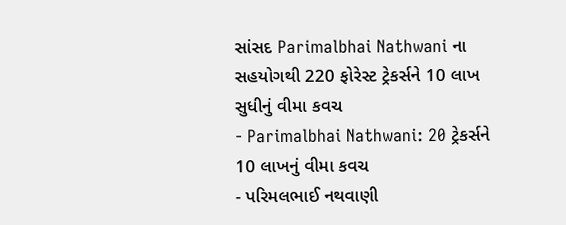સાંસદ Parimalbhai Nathwani ના સહયોગથી 220 ફોરેસ્ટ ટ્રેકર્સને 10 લાખ સુધીનું વીમા કવચ
- Parimalbhai Nathwani: 20 ટ્રેકર્સને 10 લાખનું વીમા કવચ
- પરિમલભાઈ નથવાણી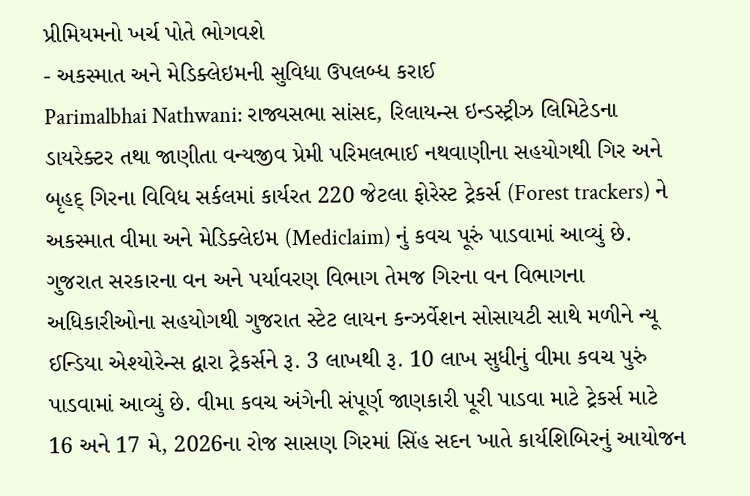પ્રીમિયમનો ખર્ચ પોતે ભોગવશે
- અકસ્માત અને મેડિક્લેઇમની સુવિધા ઉપલબ્ધ કરાઈ
Parimalbhai Nathwani: રાજ્યસભા સાંસદ, રિલાયન્સ ઇન્ડસ્ટ્રીઝ લિમિટેડના ડાયરેક્ટર તથા જાણીતા વન્યજીવ પ્રેમી પરિમલભાઈ નથવાણીના સહયોગથી ગિર અને બૃહદ્ ગિરના વિવિધ સર્કલમાં કાર્યરત 220 જેટલા ફોરેસ્ટ ટ્રેકર્સ (Forest trackers) ને અકસ્માત વીમા અને મેડિક્લેઇમ (Mediclaim) નું કવચ પૂરું પાડવામાં આવ્યું છે. ગુજરાત સરકારના વન અને પર્યાવરણ વિભાગ તેમજ ગિરના વન વિભાગના અધિકારીઓના સહયોગથી ગુજરાત સ્ટેટ લાયન કન્ઝર્વેશન સોસાયટી સાથે મળીને ન્યૂ ઈન્ડિયા એશ્યોરેન્સ દ્વારા ટ્રેકર્સને રૂ. 3 લાખથી રૂ. 10 લાખ સુધીનું વીમા કવચ પુરું પાડવામાં આવ્યું છે. વીમા કવચ અંગેની સંપૂર્ણ જાણકારી પૂરી પાડવા માટે ટ્રેકર્સ માટે 16 અને 17 મે, 2026ના રોજ સાસણ ગિરમાં સિંહ સદન ખાતે કાર્યશિબિરનું આયોજન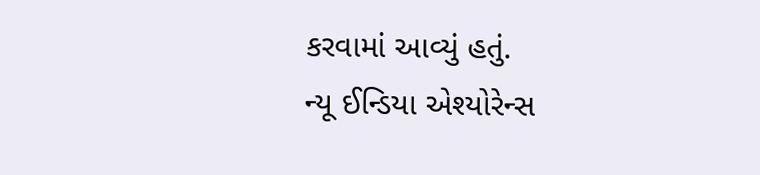કરવામાં આવ્યું હતું.
ન્યૂ ઈન્ડિયા એશ્યોરેન્સ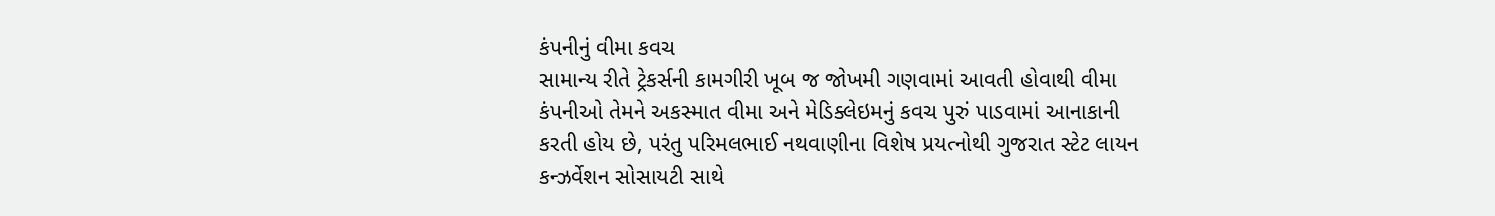કંપનીનું વીમા કવચ
સામાન્ય રીતે ટ્રેકર્સની કામગીરી ખૂબ જ જોખમી ગણવામાં આવતી હોવાથી વીમા કંપનીઓ તેમને અકસ્માત વીમા અને મેડિક્લેઇમનું કવચ પુરું પાડવામાં આનાકાની કરતી હોય છે, પરંતુ પરિમલભાઈ નથવાણીના વિશેષ પ્રયત્નોથી ગુજરાત સ્ટેટ લાયન કન્ઝર્વેશન સોસાયટી સાથે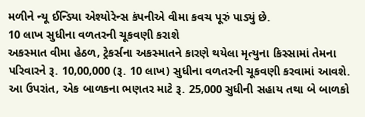મળીને ન્યૂ ઈન્ડિયા એશ્યોરેન્સ કંપનીએ વીમા કવચ પૂરું પાડ્યું છે.
10 લાખ સુધીના વળતરની ચૂકવણી કરાશે
અકસ્માત વીમા હેઠળ, ટ્રેકર્સના અકસ્માતને કારણે થયેલા મૃત્યુના કિસ્સામાં તેમના પરિવારને રૂ. 10,00,000 (રૂ. 10 લાખ) સુધીના વળતરની ચૂકવણી કરવામાં આવશે. આ ઉપરાંત, એક બાળકના ભણતર માટે રૂ. 25,000 સુધીની સહાય તથા બે બાળકો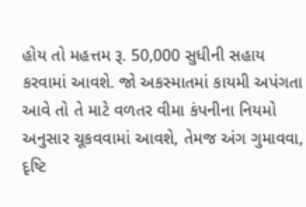હોય તો મહત્તમ રૂ. 50,000 સુધીની સહાય કરવામાં આવશે. જો અકસ્માતમાં કાયમી અપંગતા આવે તો તે માટે વળતર વીમા કંપનીના નિયમો અનુસાર ચૂકવવામાં આવશે, તેમજ અંગ ગુમાવવા, દૃષ્ટિ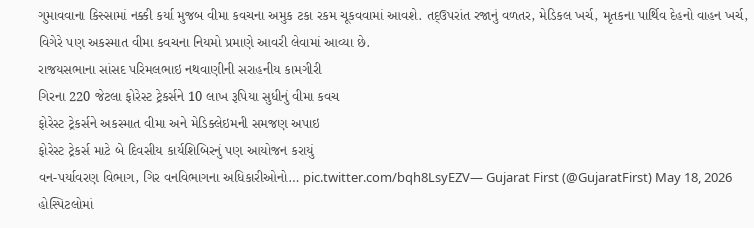ગુમાવવાના કિસ્સામાં નક્કી કર્યા મુજબ વીમા કવચના અમુક ટકા રકમ ચૂકવવામાં આવશે. તદ્ઉપરાંત રજાનું વળતર, મેડિકલ ખર્ચ, મૃતકના પાર્થિવ દેહનો વાહન ખર્ચ, વિગેરે પણ અકસ્માત વીમા કવચના નિયમો પ્રમાણે આવરી લેવામાં આવ્યા છે.
રાજયસભાના સાંસદ પરિમલભાઇ નથવાણીની સરાહનીય કામગીરી
ગિરના 220 જેટલા ફોરેસ્ટ ટ્રેકર્સને 10 લાખ રૂપિયા સુધીનું વીમા કવચ
ફોરેસ્ટ ટ્રેકર્સને અકસ્માત વીમા અને મેડિક્લેઇમની સમજણ અપાઇ
ફોરેસ્ટ ટ્રેકર્સ માટે બે દિવસીય કાર્યશિબિરનું પણ આયોજન કરાયું
વન-પર્યાવરણ વિભાગ, ગિર વનવિભાગના અધિકારીઓનો… pic.twitter.com/bqh8LsyEZV— Gujarat First (@GujaratFirst) May 18, 2026
હોસ્પિટલોમાં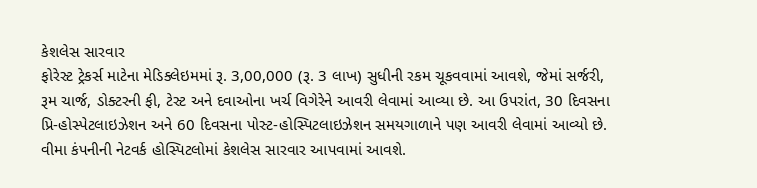કેશલેસ સારવાર
ફોરેસ્ટ ટ્રેકર્સ માટેના મેડિક્લેઇમમાં રૂ. 3,00,000 (રૂ. 3 લાખ) સુધીની રકમ ચૂકવવામાં આવશે, જેમાં સર્જરી, રૂમ ચાર્જ, ડોક્ટરની ફી, ટેસ્ટ અને દવાઓના ખર્ચ વિગેરેને આવરી લેવામાં આવ્યા છે. આ ઉપરાંત, 30 દિવસના પ્રિ-હોસ્પેટલાઇઝેશન અને 60 દિવસના પોસ્ટ-હોસ્પિટલાઇઝેશન સમયગાળાને પણ આવરી લેવામાં આવ્યો છે. વીમા કંપનીની નેટવર્ક હોસ્પિટલોમાં કેશલેસ સારવાર આપવામાં આવશે.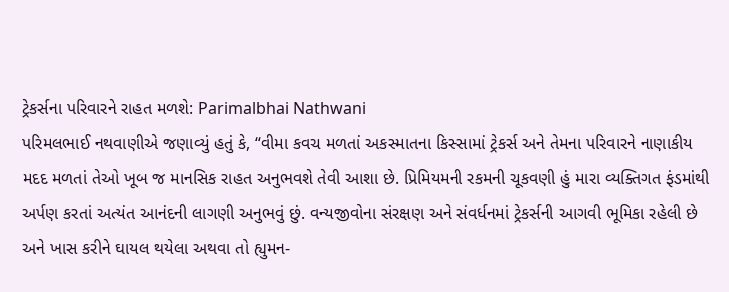ટ્રેકર્સના પરિવારને રાહત મળશે: Parimalbhai Nathwani
પરિમલભાઈ નથવાણીએ જણાવ્યું હતું કે, “વીમા કવચ મળતાં અકસ્માતના કિસ્સામાં ટ્રેકર્સ અને તેમના પરિવારને નાણાકીય મદદ મળતાં તેઓ ખૂબ જ માનસિક રાહત અનુભવશે તેવી આશા છે. પ્રિમિયમની રકમની ચૂકવણી હું મારા વ્યક્તિગત ફંડમાંથી અર્પણ કરતાં અત્યંત આનંદની લાગણી અનુભવું છું. વન્યજીવોના સંરક્ષણ અને સંવર્ધનમાં ટ્રેકર્સની આગવી ભૂમિકા રહેલી છે અને ખાસ કરીને ઘાયલ થયેલા અથવા તો હ્યુમન-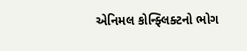એનિમલ કોન્ફ્લિક્ટનો ભોગ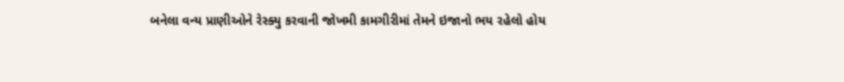બનેલા વન્ય પ્રાણીઓને રેસ્ક્યુ કરવાની જોખમી કામગીરીમાં તેમને ઇજાનો ભય રહેલો હોય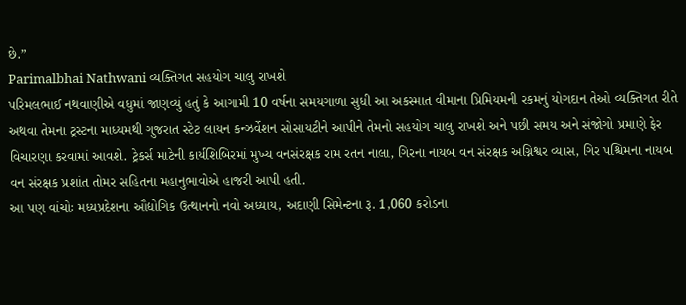છે.”
Parimalbhai Nathwani વ્યક્તિગત સહયોગ ચાલુ રાખશે
પરિમલભાઈ નથવાણીએ વધુમાં જાણવ્યું હતું કે આગામી 10 વર્ષના સમયગાળા સુધી આ અકસ્માત વીમાના પ્રિમિયમની રકમનું યોગદાન તેઓ વ્યક્તિગત રીતે અથવા તેમના ટ્રસ્ટના માધ્યમથી ગુજરાત સ્ટેટ લાયન કન્ઝર્વેશન સોસાયટીને આપીને તેમનો સહયોગ ચાલુ રાખશે અને પછી સમય અને સંજોગો પ્રમાણે ફેર વિચારણા કરવામાં આવશે. ટ્રેકર્સ માટેની કાર્યશિબિરમાં મુખ્ય વનસંરક્ષક રામ રતન નાલા, ગિરના નાયબ વન સંરક્ષક અગ્નિશ્વર વ્યાસ, ગિર પશ્ચિમના નાયબ વન સંરક્ષક પ્રશાંત તોમર સહિતના મહાનુભાવોએ હાજરી આપી હતી.
આ પણ વાંચોઃ મધ્યપ્રદેશના ઔદ્યોગિક ઉત્થાનનો નવો અધ્યાય, અદાણી સિમેન્ટના રૂ. 1,060 કરોડના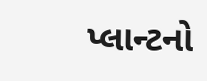પ્લાન્ટનો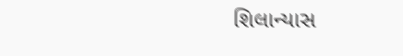શિલાન્યાસ